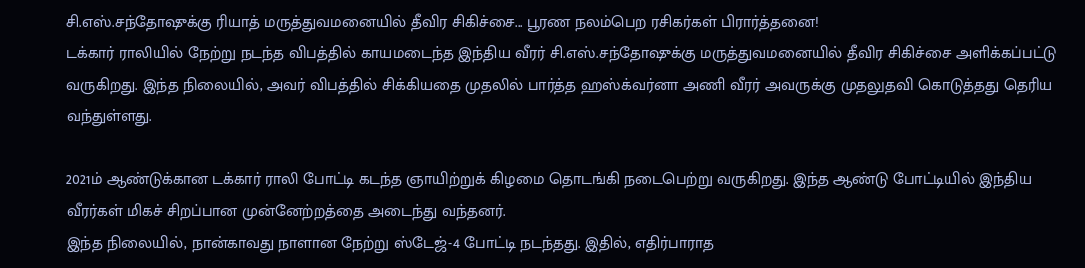சி.எஸ்.சந்தோஷுக்கு ரியாத் மருத்துவமனையில் தீவிர சிகிச்சை... பூரண நலம்பெற ரசிகர்கள் பிரார்த்தனை!
டக்கார் ராலியில் நேற்று நடந்த விபத்தில் காயமடைந்த இந்திய வீரர் சி.எஸ்.சந்தோஷுக்கு மருத்துவமனையில் தீவிர சிகிச்சை அளிக்கப்பட்டு வருகிறது. இந்த நிலையில், அவர் விபத்தில் சிக்கியதை முதலில் பார்த்த ஹஸ்க்வர்னா அணி வீரர் அவருக்கு முதலுதவி கொடுத்தது தெரிய வந்துள்ளது.

2021ம் ஆண்டுக்கான டக்கார் ராலி போட்டி கடந்த ஞாயிற்றுக் கிழமை தொடங்கி நடைபெற்று வருகிறது. இந்த ஆண்டு போட்டியில் இந்திய வீரர்கள் மிகச் சிறப்பான முன்னேற்றத்தை அடைந்து வந்தனர்.
இந்த நிலையில், நான்காவது நாளான நேற்று ஸ்டேஜ்-4 போட்டி நடந்தது. இதில், எதிர்பாராத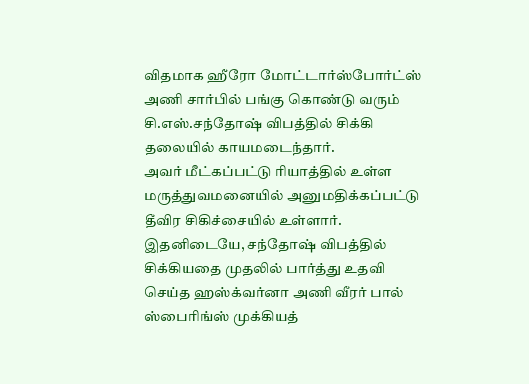விதமாக ஹீரோ மோட்டார்ஸ்போர்ட்ஸ் அணி சார்பில் பங்கு கொண்டு வரும் சி.எஸ்.சந்தோஷ் விபத்தில் சிக்கி தலையில் காயமடைந்தார்.
அவர் மீட்கப்பட்டு ரியாத்தில் உள்ள மருத்துவமனையில் அனுமதிக்கப்பட்டு தீவிர சிகிச்சையில் உள்ளார். இதனிடையே, சந்தோஷ் விபத்தில் சிக்கியதை முதலில் பார்த்து உதவி செய்த ஹஸ்க்வர்னா அணி வீரர் பால் ஸ்பைரிங்ஸ் முக்கியத்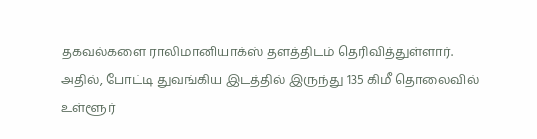தகவல்களை ராலிமானியாக்ஸ் தளத்திடம் தெரிவித்துள்ளார்.
அதில், போட்டி துவங்கிய இடத்தில் இருந்து 135 கிமீ தொலைவில் உள்ளூர்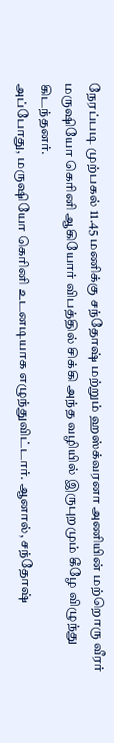நேரப்படி முற்பகல் 11.45 மணிக்கு சந்தோஷ் மற்றும் ஹஸ்க்வரனா அணியின் மற்றொரு வீரர் மருஷியோ கெரினி ஆகியோர் விபத்தில் சிக்கி அந்த வழியில் இருபுறமும் கீழே விழுந்து கிடந்தனர்.
அப்போது, மருஷியோ கெரினி உடனடியாக எழுந்துவிட்டார். ஆனால், சந்தோஷ்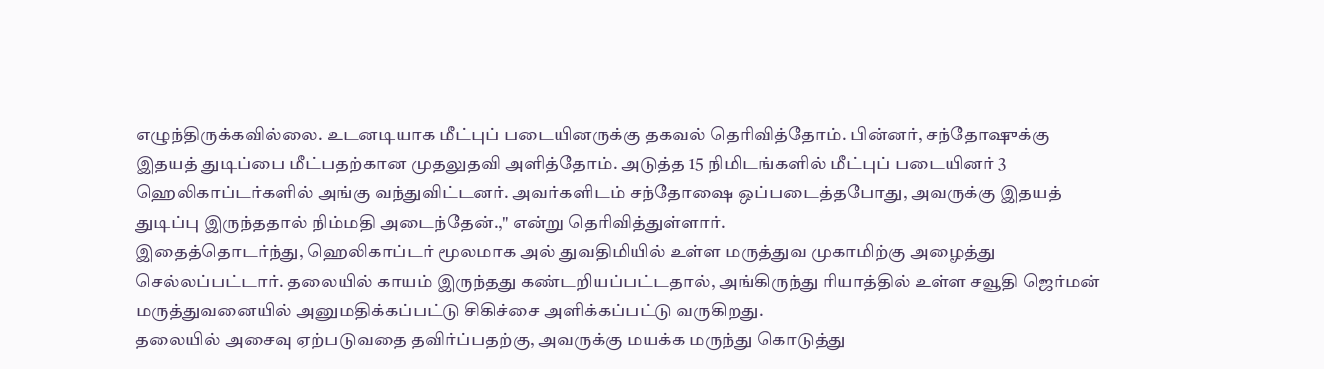எழுந்திருக்கவில்லை. உடனடியாக மீட்புப் படையினருக்கு தகவல் தெரிவித்தோம். பின்னர், சந்தோஷுக்கு இதயத் துடிப்பை மீட்பதற்கான முதலுதவி அளித்தோம். அடுத்த 15 நிமிடங்களில் மீட்புப் படையினர் 3 ஹெலிகாப்டர்களில் அங்கு வந்துவிட்டனர். அவர்களிடம் சந்தோஷை ஒப்படைத்தபோது, அவருக்கு இதயத் துடிப்பு இருந்ததால் நிம்மதி அடைந்தேன்.," என்று தெரிவித்துள்ளார்.
இதைத்தொடர்ந்து, ஹெலிகாப்டர் மூலமாக அல் துவதிமியில் உள்ள மருத்துவ முகாமிற்கு அழைத்து செல்லப்பட்டார். தலையில் காயம் இருந்தது கண்டறியப்பட்டதால், அங்கிருந்து ரியாத்தில் உள்ள சவூதி ஜெர்மன் மருத்துவனையில் அனுமதிக்கப்பட்டு சிகிச்சை அளிக்கப்பட்டு வருகிறது.
தலையில் அசைவு ஏற்படுவதை தவிர்ப்பதற்கு, அவருக்கு மயக்க மருந்து கொடுத்து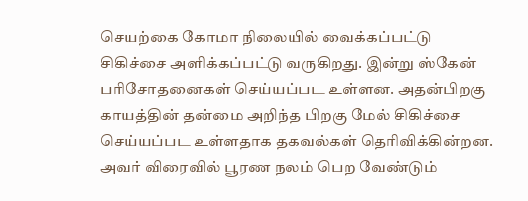செயற்கை கோமா நிலையில் வைக்கப்பட்டு சிகிச்சை அளிக்கப்பட்டு வருகிறது. இன்று ஸ்கேன் பரிசோதனைகள் செய்யப்பட உள்ளன. அதன்பிறகு காயத்தின் தன்மை அறிந்த பிறகு மேல் சிகிச்சை செய்யப்பட உள்ளதாக தகவல்கள் தெரிவிக்கின்றன. அவர் விரைவில் பூரண நலம் பெற வேண்டும்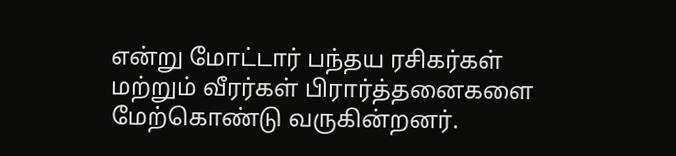என்று மோட்டார் பந்தய ரசிகர்கள் மற்றும் வீரர்கள் பிரார்த்தனைகளை மேற்கொண்டு வருகின்றனர்.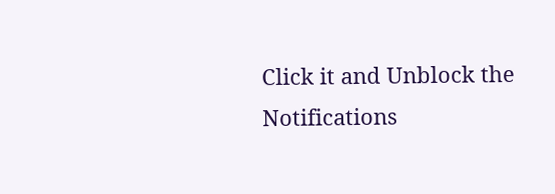Click it and Unblock the Notifications